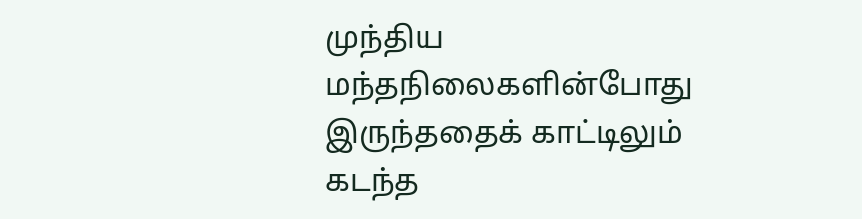முந்திய மந்தநிலைகளின்போது இருந்ததைக் காட்டிலும் கடந்த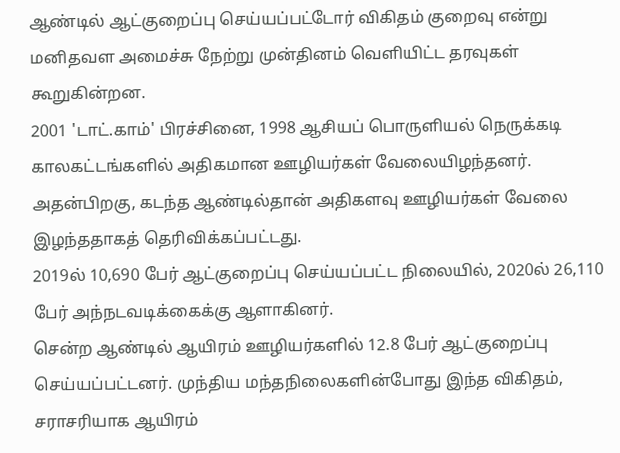ஆண்டில் ஆட்குறைப்பு செய்யப்பட்டோர் விகிதம் குறைவு என்று மனிதவள அமைச்சு நேற்று முன்தினம் வெளியிட்ட தரவுகள் கூறுகின்றன.
2001 'டாட்.காம்' பிரச்சினை, 1998 ஆசியப் பொருளியல் நெருக்கடி காலகட்டங்களில் அதிகமான ஊழியர்கள் வேலையிழந்தனர். அதன்பிறகு, கடந்த ஆண்டில்தான் அதிகளவு ஊழியர்கள் வேலை இழந்ததாகத் தெரிவிக்கப்பட்டது.
2019ல் 10,690 பேர் ஆட்குறைப்பு செய்யப்பட்ட நிலையில், 2020ல் 26,110 பேர் அந்நடவடிக்கைக்கு ஆளாகினர்.
சென்ற ஆண்டில் ஆயிரம் ஊழியர்களில் 12.8 பேர் ஆட்குறைப்பு செய்யப்பட்டனர். முந்திய மந்தநிலைகளின்போது இந்த விகிதம், சராசரியாக ஆயிரம்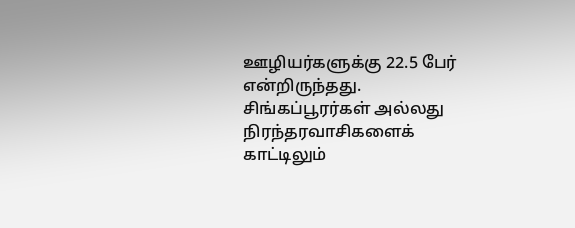ஊழியர்களுக்கு 22.5 பேர் என்றிருந்தது.
சிங்கப்பூரர்கள் அல்லது நிரந்தரவாசிகளைக் காட்டிலும்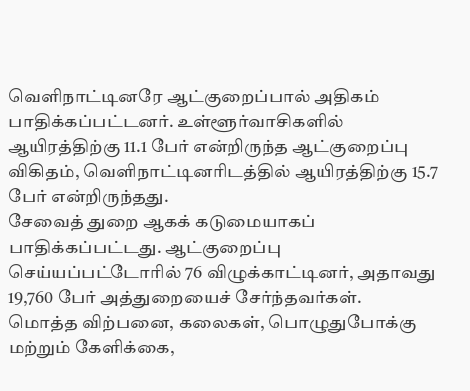வெளிநாட்டினரே ஆட்குறைப்பால் அதிகம் பாதிக்கப்பட்டனர். உள்ளூர்வாசிகளில் ஆயிரத்திற்கு 11.1 பேர் என்றிருந்த ஆட்குறைப்பு விகிதம், வெளிநாட்டினரிடத்தில் ஆயிரத்திற்கு 15.7 பேர் என்றிருந்தது.
சேவைத் துறை ஆகக் கடுமையாகப் பாதிக்கப்பட்டது. ஆட்குறைப்பு செய்யப்பட்டோரில் 76 விழுக்காட்டினர், அதாவது 19,760 பேர் அத்துறையைச் சேர்ந்தவர்கள்.
மொத்த விற்பனை, கலைகள், பொழுதுபோக்கு மற்றும் கேளிக்கை,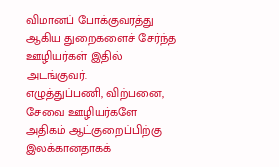விமானப் போக்குவரத்து ஆகிய துறைகளைச் சேர்ந்த ஊழியர்கள் இதில் அடங்குவர்.
எழுத்துப்பணி, விற்பனை, சேவை ஊழியர்களே அதிகம் ஆட்குறைப்பிற்கு இலக்கானதாகக்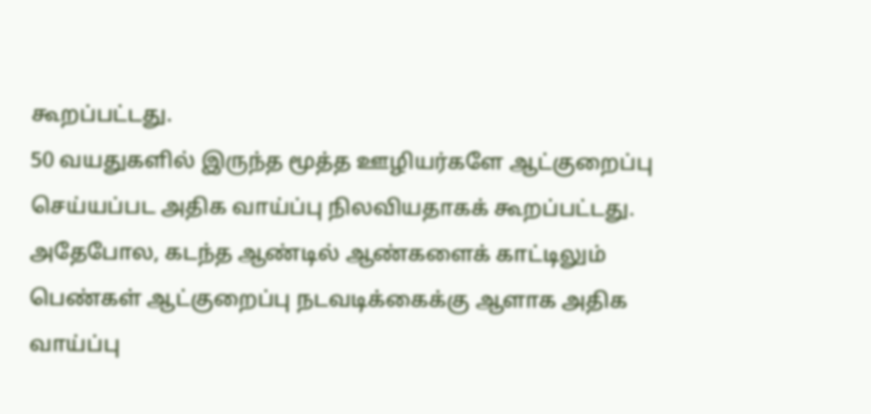கூறப்பட்டது.
50 வயதுகளில் இருந்த மூத்த ஊழியர்களே ஆட்குறைப்பு செய்யப்பட அதிக வாய்ப்பு நிலவியதாகக் கூறப்பட்டது.
அதேபோல, கடந்த ஆண்டில் ஆண்களைக் காட்டிலும் பெண்கள் ஆட்குறைப்பு நடவடிக்கைக்கு ஆளாக அதிக வாய்ப்பு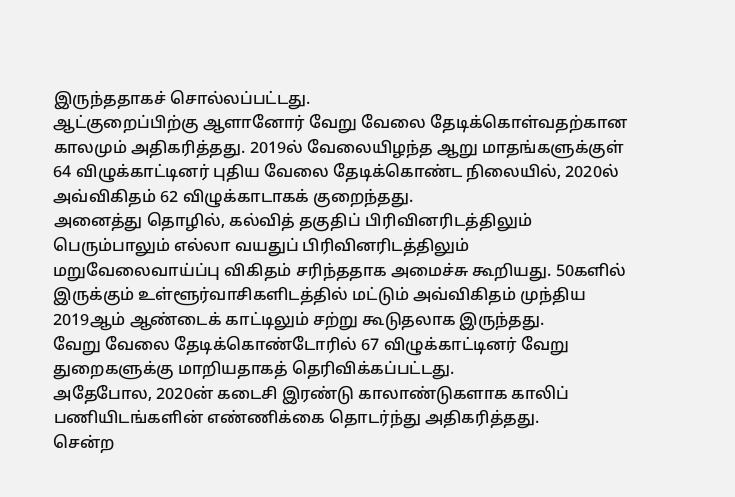இருந்ததாகச் சொல்லப்பட்டது.
ஆட்குறைப்பிற்கு ஆளானோர் வேறு வேலை தேடிக்கொள்வதற்கான காலமும் அதிகரித்தது. 2019ல் வேலையிழந்த ஆறு மாதங்களுக்குள் 64 விழுக்காட்டினர் புதிய வேலை தேடிக்கொண்ட நிலையில், 2020ல் அவ்விகிதம் 62 விழுக்காடாகக் குறைந்தது.
அனைத்து தொழில், கல்வித் தகுதிப் பிரிவினரிடத்திலும் பெரும்பாலும் எல்லா வயதுப் பிரிவினரிடத்திலும் மறுவேலைவாய்ப்பு விகிதம் சரிந்ததாக அமைச்சு கூறியது. 50களில் இருக்கும் உள்ளூர்வாசிகளிடத்தில் மட்டும் அவ்விகிதம் முந்திய 2019ஆம் ஆண்டைக் காட்டிலும் சற்று கூடுதலாக இருந்தது.
வேறு வேலை தேடிக்கொண்டோரில் 67 விழுக்காட்டினர் வேறு துறைகளுக்கு மாறியதாகத் தெரிவிக்கப்பட்டது.
அதேபோல, 2020ன் கடைசி இரண்டு காலாண்டுகளாக காலிப் பணியிடங்களின் எண்ணிக்கை தொடர்ந்து அதிகரித்தது.
சென்ற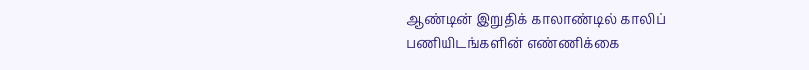ஆண்டின் இறுதிக் காலாண்டில் காலிப் பணியிடங்களின் எண்ணிக்கை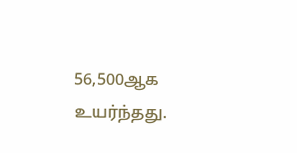56,500ஆக உயர்ந்தது.